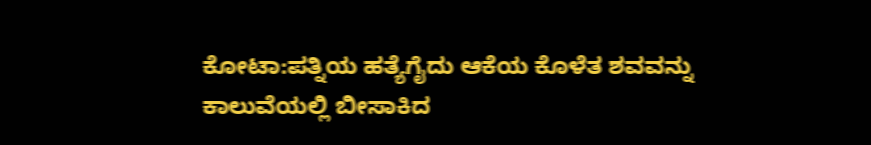ಕೋಟಾ:ಪತ್ನಿಯ ಹತ್ಯೆಗೈದು ಆಕೆಯ ಕೊಳೆತ ಶವವನ್ನು ಕಾಲುವೆಯಲ್ಲಿ ಬೀಸಾಕಿದ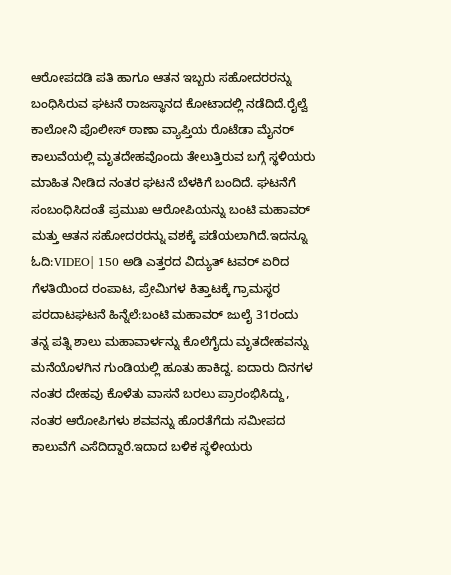ಆರೋಪದಡಿ ಪತಿ ಹಾಗೂ ಆತನ ಇಬ್ಬರು ಸಹೋದರರನ್ನು ಬಂಧಿಸಿರುವ ಘಟನೆ ರಾಜಸ್ಥಾನದ ಕೋಟಾದಲ್ಲಿ ನಡೆದಿದೆ.ರೈಲ್ವೆ ಕಾಲೋನಿ ಪೊಲೀಸ್ ಠಾಣಾ ವ್ಯಾಪ್ತಿಯ ರೊಟೆಡಾ ಮೈನರ್ ಕಾಲುವೆಯಲ್ಲಿ ಮೃತದೇಹವೊಂದು ತೇಲುತ್ತಿರುವ ಬಗ್ಗೆ ಸ್ಥಳಿಯರು ಮಾಹಿತ ನೀಡಿದ ನಂತರ ಘಟನೆ ಬೆಳಕಿಗೆ ಬಂದಿದೆ. ಘಟನೆಗೆ ಸಂಬಂಧಿಸಿದಂತೆ ಪ್ರಮುಖ ಆರೋಪಿಯನ್ನು ಬಂಟಿ ಮಹಾವರ್ ಮತ್ತು ಆತನ ಸಹೋದರರನ್ನು ವಶಕ್ಕೆ ಪಡೆಯಲಾಗಿದೆ.ಇದನ್ನೂ ಓದಿ:VIDEO| 150 ಅಡಿ ಎತ್ತರದ ವಿದ್ಯುತ್ ಟವರ್ ಏರಿದ ಗೆಳತಿಯಿಂದ ರಂಪಾಟ, ಪ್ರೇಮಿಗಳ ಕಿತ್ತಾಟಕ್ಕೆ ಗ್ರಾಮಸ್ಥರ ಪರದಾಟಘಟನೆ ಹಿನ್ನೆಲೆ:ಬಂಟಿ ಮಹಾವರ್ ಜುಲೈ 31ರಂದು ತನ್ನ ಪತ್ನಿ ಶಾಲು ಮಹಾವಾರ್ಳನ್ನು ಕೊಲೆಗೈದು ಮೃತದೇಹವನ್ನು ಮನೆಯೊಳಗಿನ ಗುಂಡಿಯಲ್ಲಿ ಹೂತು ಹಾಕಿದ್ದ. ಐದಾರು ದಿನಗಳ ನಂತರ ದೇಹವು ಕೊಳೆತು ವಾಸನೆ ಬರಲು ಪ್ರಾರಂಭಿಸಿದ್ದು, ನಂತರ ಆರೋಪಿಗಳು ಶವವನ್ನು ಹೊರತೆಗೆದು ಸಮೀಪದ ಕಾಲುವೆಗೆ ಎಸೆದಿದ್ದಾರೆ.ಇದಾದ ಬಳಿಕ ಸ್ಥಳೀಯರು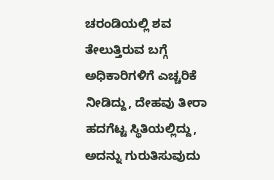ಚರಂಡಿಯಲ್ಲಿ ಶವ ತೇಲುತ್ತಿರುವ ಬಗ್ಗೆ ಅಧಿಕಾರಿಗಳಿಗೆ ಎಚ್ಚರಿಕೆ ನೀಡಿದ್ದು, ದೇಹವು ತೀರಾ ಹದಗೆಟ್ಟ ಸ್ಥಿತಿಯಲ್ಲಿದ್ದು, ಅದನ್ನು ಗುರುತಿಸುವುದು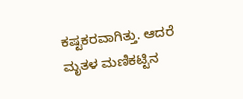ಕಷ್ಟಕರವಾಗಿತ್ತು. ಆದರೆ ಮೃತಳ ಮಣಿಕಟ್ಟಿನ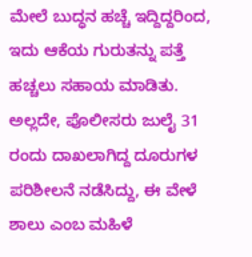ಮೇಲೆ ಬುದ್ಧನ ಹಚ್ಚೆ ಇದ್ದಿದ್ದರಿಂದ, ಇದು ಆಕೆಯ ಗುರುತನ್ನು ಪತ್ತೆ ಹಚ್ಚಲು ಸಹಾಯ ಮಾಡಿತು. ಅಲ್ಲದೇ, ಪೊಲೀಸರು ಜುಲೈ 31 ರಂದು ದಾಖಲಾಗಿದ್ದ ದೂರುಗಳ ಪರಿಶೀಲನೆ ನಡೆಸಿದ್ದು, ಈ ವೇಳೆ ಶಾಲು ಎಂಬ ಮಹಿಳೆ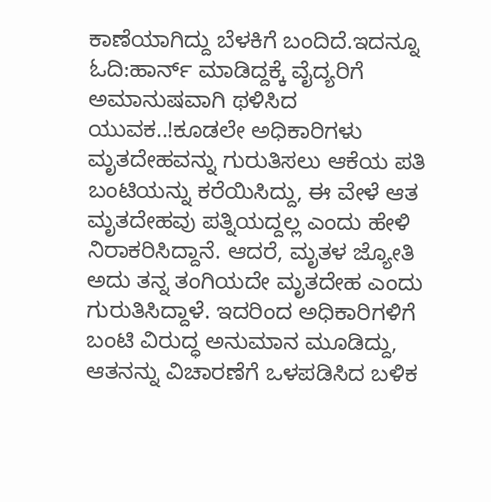ಕಾಣೆಯಾಗಿದ್ದು ಬೆಳಕಿಗೆ ಬಂದಿದೆ.ಇದನ್ನೂ ಓದಿ:ಹಾರ್ನ್ ಮಾಡಿದ್ದಕ್ಕೆ ವೈದ್ಯರಿಗೆ ಅಮಾನುಷವಾಗಿ ಥಳಿಸಿದ ಯುವಕ..!ಕೂಡಲೇ ಅಧಿಕಾರಿಗಳು ಮೃತದೇಹವನ್ನು ಗುರುತಿಸಲು ಆಕೆಯ ಪತಿ ಬಂಟಿಯನ್ನು ಕರೆಯಿಸಿದ್ದು, ಈ ವೇಳೆ ಆತ ಮೃತದೇಹವು ಪತ್ನಿಯದ್ದಲ್ಲ ಎಂದು ಹೇಳಿ ನಿರಾಕರಿಸಿದ್ದಾನೆ. ಆದರೆ, ಮೃತಳ ಜ್ಯೋತಿ ಅದು ತನ್ನ ತಂಗಿಯದೇ ಮೃತದೇಹ ಎಂದು ಗುರುತಿಸಿದ್ದಾಳೆ. ಇದರಿಂದ ಅಧಿಕಾರಿಗಳಿಗೆ ಬಂಟಿ ವಿರುದ್ಧ ಅನುಮಾನ ಮೂಡಿದ್ದು, ಆತನನ್ನು ವಿಚಾರಣೆಗೆ ಒಳಪಡಿಸಿದ ಬಳಿಕ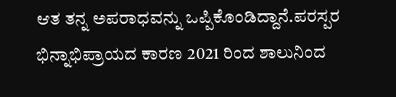ಆತ ತನ್ನ ಅಪರಾಧವನ್ನು ಒಪ್ಪಿಕೊಂಡಿದ್ದಾನೆ.ಪರಸ್ಪರ ಭಿನ್ನಾಭಿಪ್ರಾಯದ ಕಾರಣ 2021 ರಿಂದ ಶಾಲುನಿಂದ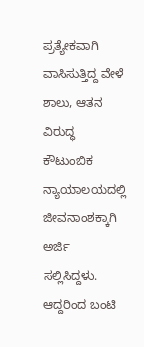ಪ್ರತ್ಯೇಕವಾಗಿ ವಾಸಿಸುತ್ತಿದ್ದ ವೇಳೆ ಶಾಲು, ಆತನ ವಿರುದ್ಧ ಕೌಟುಂಬಿಕ ನ್ಯಾಯಾಲಯದಲ್ಲಿ ಜೀವನಾಂಶಕ್ಕಾಗಿ ಅರ್ಜಿ ಸಲ್ಲಿಸಿದ್ದಳು. ಆದ್ದರಿಂದ ಬಂಟಿ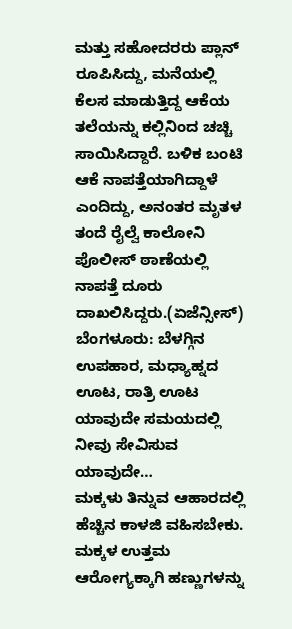ಮತ್ತು ಸಹೋದರರು ಪ್ಲಾನ್ ರೂಪಿಸಿದ್ದು, ಮನೆಯಲ್ಲಿ ಕೆಲಸ ಮಾಡುತ್ತಿದ್ದ ಆಕೆಯ ತಲೆಯನ್ನು ಕಲ್ಲಿನಿಂದ ಚಚ್ಚಿ ಸಾಯಿಸಿದ್ದಾರೆ. ಬಳಿಕ ಬಂಟಿ ಆಕೆ ನಾಪತ್ತೆಯಾಗಿದ್ದಾಳೆ ಎಂದಿದ್ದು, ಅನಂತರ ಮೃತಳ ತಂದೆ ರೈಲ್ವೆ ಕಾಲೋನಿ ಪೊಲೀಸ್ ಠಾಣೆಯಲ್ಲಿ ನಾಪತ್ತೆ ದೂರು ದಾಖಲಿಸಿದ್ದರು.(ಏಜೆನ್ಸೀಸ್)
ಬೆಂಗಳೂರು: ಬೆಳಗ್ಗಿನ ಉಪಹಾರ, ಮಧ್ಯಾಹ್ನದ ಊಟ, ರಾತ್ರಿ ಊಟ ಯಾವುದೇ ಸಮಯದಲ್ಲಿ ನೀವು ಸೇವಿಸುವ ಯಾವುದೇ…
ಮಕ್ಕಳು ತಿನ್ನುವ ಆಹಾರದಲ್ಲಿ ಹೆಚ್ಚಿನ ಕಾಳಜಿ ವಹಿಸಬೇಕು. ಮಕ್ಕಳ ಉತ್ತಮ ಆರೋಗ್ಯಕ್ಕಾಗಿ ಹಣ್ಣುಗಳನ್ನು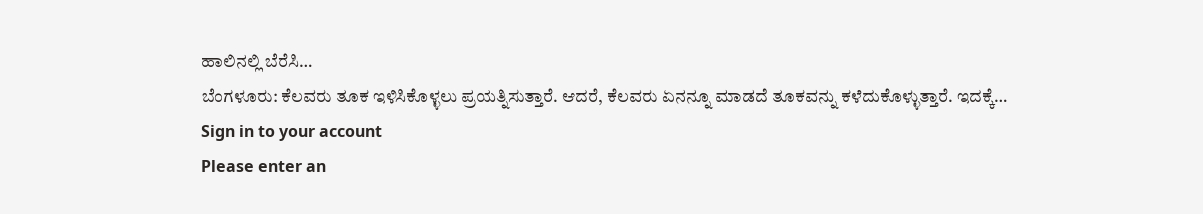ಹಾಲಿನಲ್ಲಿ ಬೆರೆಸಿ…
ಬೆಂಗಳೂರು: ಕೆಲವರು ತೂಕ ಇಳಿಸಿಕೊಳ್ಳಲು ಪ್ರಯತ್ನಿಸುತ್ತಾರೆ. ಆದರೆ, ಕೆಲವರು ಏನನ್ನೂ ಮಾಡದೆ ತೂಕವನ್ನು ಕಳೆದುಕೊಳ್ಳುತ್ತಾರೆ. ಇದಕ್ಕೆ…
Sign in to your account
Please enter an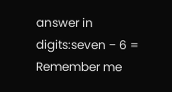answer in digits:seven − 6 =
Remember me